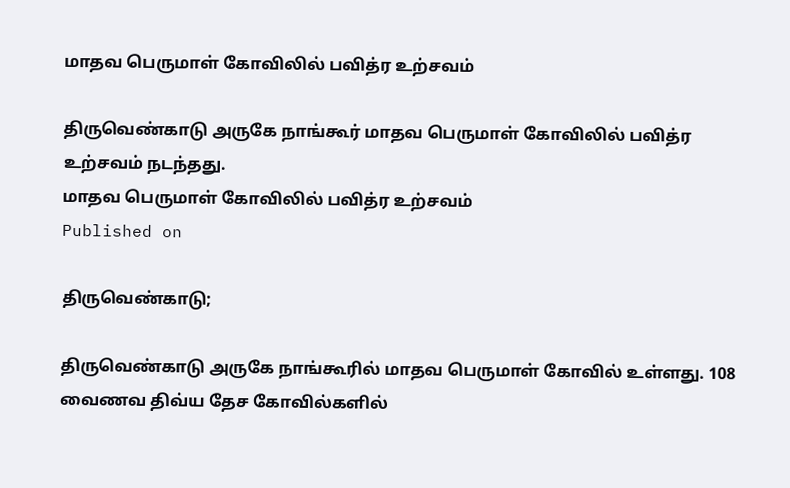மாதவ பெருமாள் கோவிலில் பவித்ர உற்சவம்

திருவெண்காடு அருகே நாங்கூர் மாதவ பெருமாள் கோவிலில் பவித்ர உற்சவம் நடந்தது.
மாதவ பெருமாள் கோவிலில் பவித்ர உற்சவம்
Published on

திருவெண்காடு;

திருவெண்காடு அருகே நாங்கூரில் மாதவ பெருமாள் கோவில் உள்ளது. 108 வைணவ திவ்ய தேச கோவில்களில்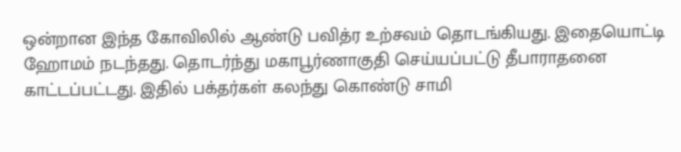ஒன்றான இந்த கோவிலில் ஆண்டு பவித்ர உற்சவம் தொடங்கியது. இதையொட்டி ஹோமம் நடந்தது. தொடர்ந்து மகாபூர்ணாகுதி செய்யப்பட்டு தீபாராதனை காட்டப்பட்டது. இதில் பக்தர்கள் கலந்து கொண்டு சாமி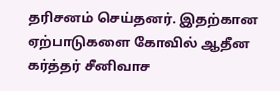தரிசனம் செய்தனர். இதற்கான ஏற்பாடுகளை கோவில் ஆதீன கர்த்தர் சீனிவாச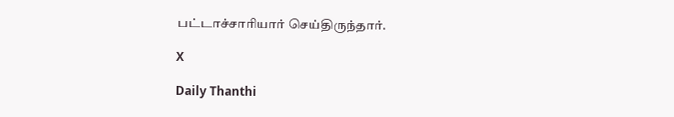பட்டாச்சாரியார் செய்திருந்தார்.

X

Daily Thanthi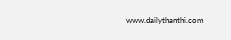www.dailythanthi.com